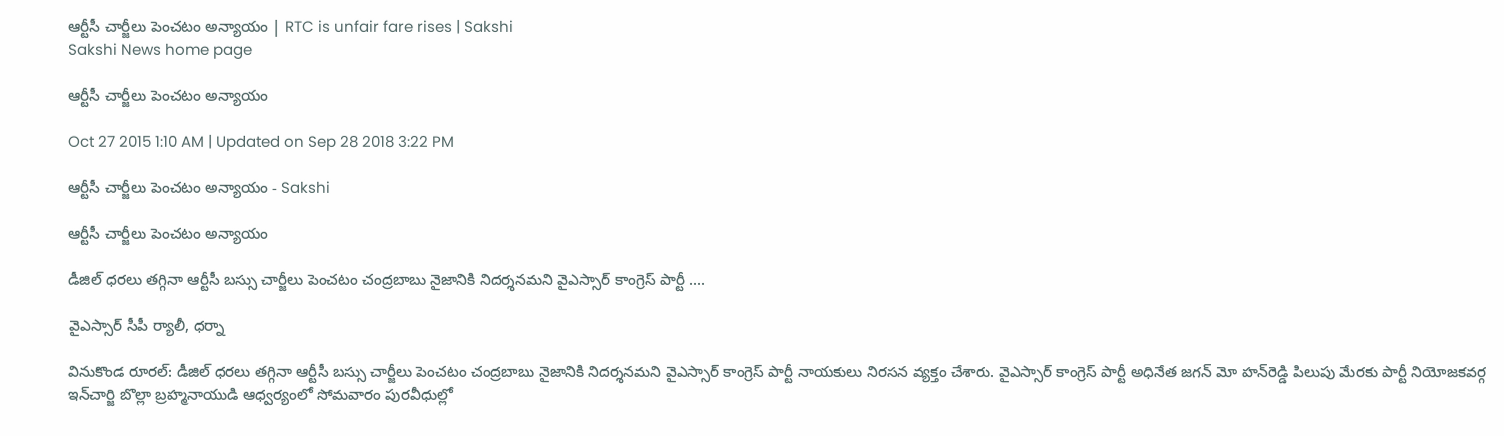ఆర్టీసీ చార్జీలు పెంచటం అన్యాయం | RTC is unfair fare rises | Sakshi
Sakshi News home page

ఆర్టీసీ చార్జీలు పెంచటం అన్యాయం

Oct 27 2015 1:10 AM | Updated on Sep 28 2018 3:22 PM

ఆర్టీసీ చార్జీలు పెంచటం అన్యాయం - Sakshi

ఆర్టీసీ చార్జీలు పెంచటం అన్యాయం

డీజిల్ ధరలు తగ్గినా ఆర్టీసీ బస్సు చార్జీలు పెంచటం చంద్రబాబు నైజానికి నిదర్శనమని వైఎస్సార్ కాంగ్రెస్ పార్టీ ....

వైఎస్సార్ సీపీ ర్యాలీ, ధర్నా

వినుకొండ రూరల్: డీజిల్ ధరలు తగ్గినా ఆర్టీసీ బస్సు చార్జీలు పెంచటం చంద్రబాబు నైజానికి నిదర్శనమని వైఎస్సార్ కాంగ్రెస్ పార్టీ నాయకులు నిరసన వ్యక్తం చేశారు. వైఎస్సార్ కాంగ్రెస్ పార్టీ అధినేత జగన్ మో హన్‌రెడ్డి పిలుపు మేరకు పార్టీ నియోజకవర్గ ఇన్‌చార్జి బొల్లా బ్రహ్మనాయుడి ఆధ్వర్యంలో సోమవారం పురవీధుల్లో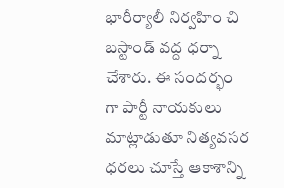భారీర్యాలీ నిర్వహిం చి బస్టాండ్ వద్ద ధర్నా చేశారు. ఈ సందర్భం గా పార్టీ నాయకులు మాట్లాడుతూ నిత్యవసర ధరలు చూస్తే ఆకాశాన్ని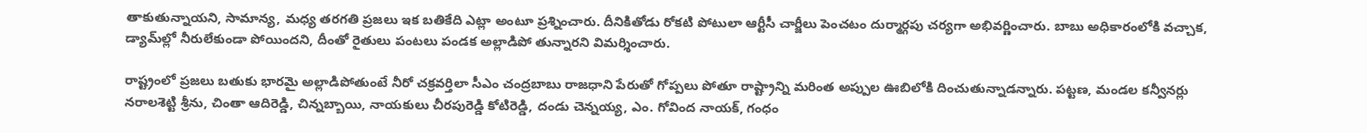తాకుతున్నాయని, సామాన్య, మధ్య తరగతి ప్రజలు ఇక బతికేది ఎట్లా అంటూ ప్రశ్నించారు. దీనికితోడు రోకటి పోటులా ఆర్టీసీ చార్జీలు పెంచటం దుర్మార్గపు చర్యగా అభివర్ణించారు. బాబు అధికారంలోకి వచ్చాక, డ్యామ్‌ల్లో నీరులేకుండా పోయిందని, దీంతో రైతులు పంటలు పండక అల్లాడిపో తున్నారని విమర్శించారు.

రాష్ట్రంలో ప్రజలు బతుకు భారమై అల్లాడిపోతుంటే నీరో చక్రవర్తిలా సీఎం చంద్రబాబు రాజధాని పేరుతో గోప్పలు పోతూ రాష్ట్రాన్ని మరింత అప్పుల ఊబిలోకి దించుతున్నాడన్నారు. పట్టణ, మండల కన్వీనర్లు నరాలశెట్టి శ్రీను, చింతా ఆదిరెడ్డి, చిన్నబ్బాయి, నాయకులు చీరపురెడ్డి కోటిరెడ్డి, దండు చెన్నయ్య, ఎం. గోవింద నాయక్, గంధం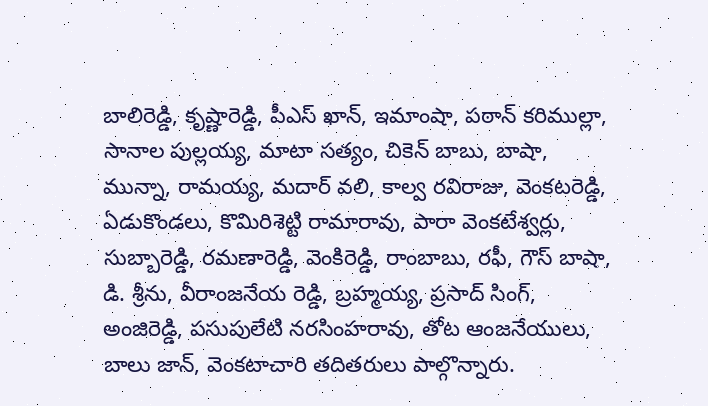బాలిరెడ్డి, కృష్ణారెడ్డి, పీఎస్ ఖాన్, ఇమాంషా, పఠాన్ కరిముల్లా, సానాల పుల్లయ్య, మాటా సత్యం, చికెన్ బాబు, బాషా, మున్నా, రామయ్య, మదార్ వలి, కాల్వ రవిరాజు, వెంకటరెడ్డి, ఏడుకొండలు, కొమిరిశెట్టి రామారావు, పారా వెంకటేశ్వర్లు, సుబ్బారెడ్డి, రమణారెడ్డి, వెంకిరెడ్డి, రాంబాబు, రఫీ, గౌస్ బాషా, డి. శ్రీను, వీరాంజనేయ రెడ్డి, బ్రహ్మయ్య, ప్రసాద్ సింగ్, అంజిరెడ్డి, పసుపులేటి నరసింహరావు, తోట ఆంజనేయులు, బాలు జాన్, వెంకటాచారి తదితరులు పాల్గొన్నారు.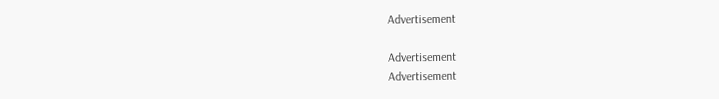Advertisement

Advertisement
Advertisement